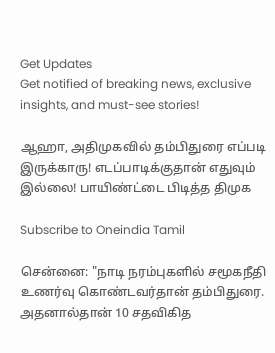Get Updates
Get notified of breaking news, exclusive insights, and must-see stories!

ஆஹா, அதிமுகவில் தம்பிதுரை எப்படி இருக்காரு! எடப்பாடிக்குதான் எதுவும் இல்லை! பாயிண்ட்டை பிடித்த திமுக

Subscribe to Oneindia Tamil

சென்னை: "நாடி நரம்புகளில் சமூகநீதி உணர்வு கொண்டவர்தான் தம்பிதுரை. அதனால்தான் 10 சதவிகித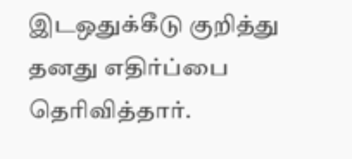இடஒதுக்கீடு குறித்து தனது எதிர்ப்பை தெரிவித்தார்.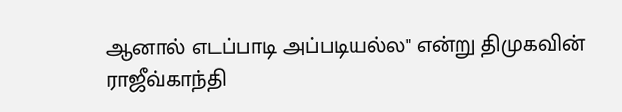ஆனால் எடப்பாடி அப்படியல்ல" என்று திமுகவின் ராஜீவ்காந்தி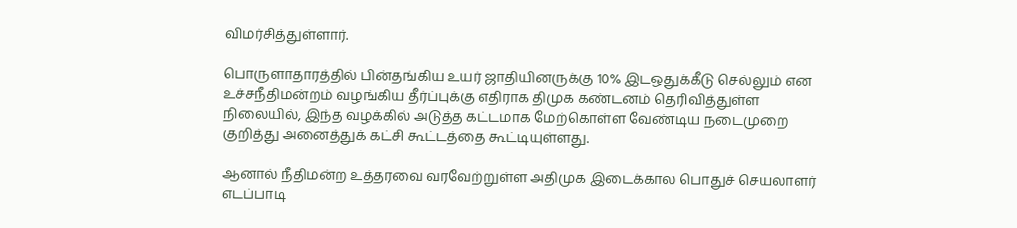விமர்சித்துள்ளார்.

பொருளாதாரத்தில் பின்தங்கிய உயர் ஜாதியினருக்கு 10% இடஒதுக்கீடு செல்லும் என உச்சநீதிமன்றம் வழங்கிய தீர்ப்புக்கு எதிராக திமுக கண்டனம் தெரிவித்துள்ள நிலையில், இந்த வழக்கில் அடுத்த கட்டமாக மேற்கொள்ள வேண்டிய நடைமுறை குறித்து அனைத்துக் கட்சி கூட்டத்தை கூட்டியுள்ளது.

ஆனால் நீதிமன்ற உத்தரவை வரவேற்றுள்ள அதிமுக இடைக்கால பொதுச் செயலாளர் எடப்பாடி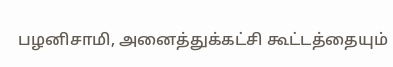பழனிசாமி, அனைத்துக்கட்சி கூட்டத்தையும்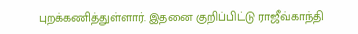புறக்கணித்துள்ளார். இதனை குறிப்பிட்டு ராஜீவ்காந்தி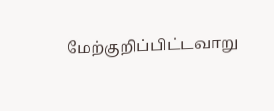மேற்குறிப்பிட்டவாறு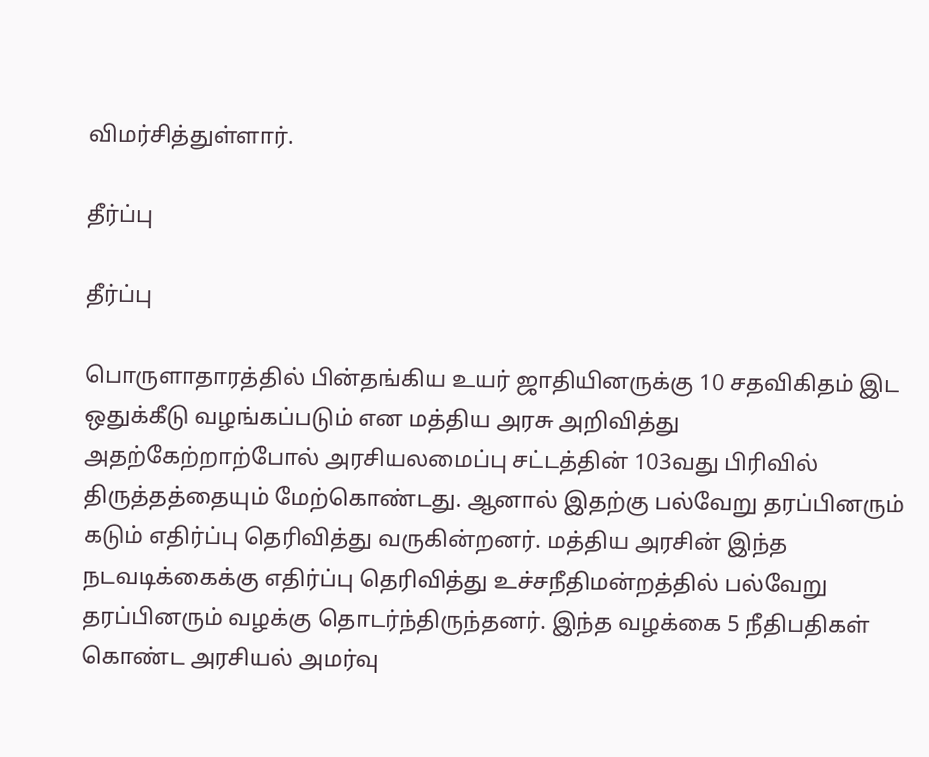விமர்சித்துள்ளார்.

தீர்ப்பு

தீர்ப்பு

பொருளாதாரத்தில் பின்தங்கிய உயர் ஜாதியினருக்கு 10 சதவிகிதம் இட ஒதுக்கீடு வழங்கப்படும் என மத்திய அரசு அறிவித்து அதற்கேற்றாற்போல் அரசியலமைப்பு சட்டத்தின் 103வது பிரிவில் திருத்தத்தையும் மேற்கொண்டது. ஆனால் இதற்கு பல்வேறு தரப்பினரும் கடும் எதிர்ப்பு தெரிவித்து வருகின்றனர். மத்திய அரசின் இந்த நடவடிக்கைக்கு எதிர்ப்பு தெரிவித்து உச்சநீதிமன்றத்தில் பல்வேறு தரப்பினரும் வழக்கு தொடர்ந்திருந்தனர். இந்த வழக்கை 5 நீதிபதிகள் கொண்ட அரசியல் அமர்வு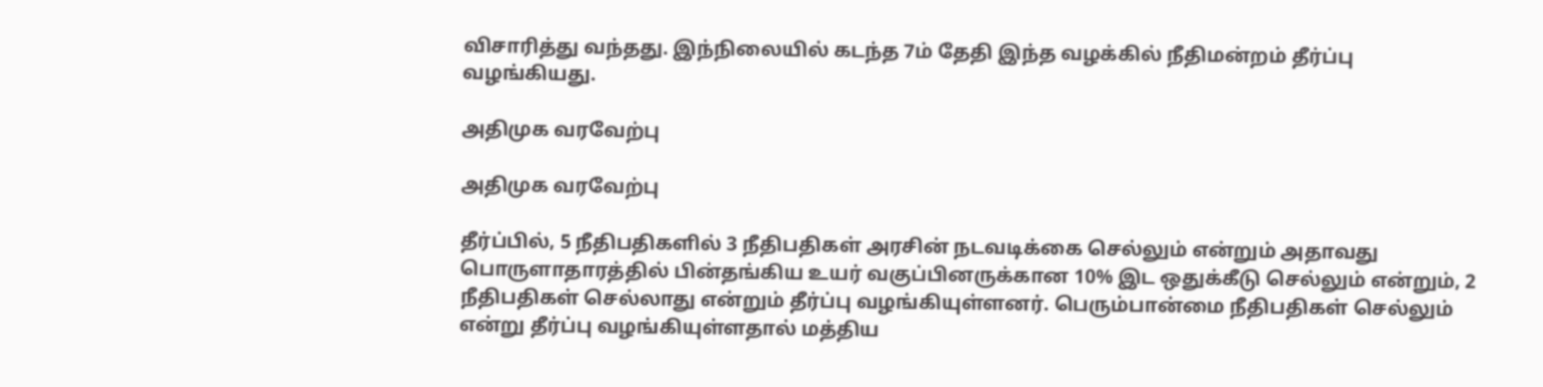விசாரித்து வந்தது. இந்நிலையில் கடந்த 7ம் தேதி இந்த வழக்கில் நீதிமன்றம் தீர்ப்பு வழங்கியது.

அதிமுக வரவேற்பு

அதிமுக வரவேற்பு

தீர்ப்பில், 5 நீதிபதிகளில் 3 நீதிபதிகள் அரசின் நடவடிக்கை செல்லும் என்றும் அதாவது பொருளாதாரத்தில் பின்தங்கிய உயர் வகுப்பினருக்கான 10% இட ஒதுக்கீடு செல்லும் என்றும், 2 நீதிபதிகள் செல்லாது என்றும் தீர்ப்பு வழங்கியுள்ளனர். பெரும்பான்மை நீதிபதிகள் செல்லும் என்று தீர்ப்பு வழங்கியுள்ளதால் மத்திய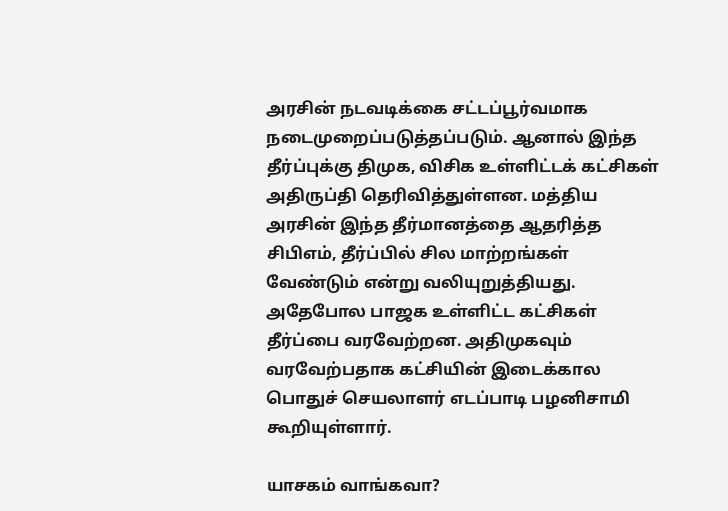அரசின் நடவடிக்கை சட்டப்பூர்வமாக நடைமுறைப்படுத்தப்படும். ஆனால் இந்த தீர்ப்புக்கு திமுக, விசிக உள்ளிட்டக் கட்சிகள் அதிருப்தி தெரிவித்துள்ளன. மத்திய அரசின் இந்த தீர்மானத்தை ஆதரித்த சிபிஎம், தீர்ப்பில் சில மாற்றங்கள் வேண்டும் என்று வலியுறுத்தியது. அதேபோல பாஜக உள்ளிட்ட கட்சிகள் தீர்ப்பை வரவேற்றன. அதிமுகவும் வரவேற்பதாக கட்சியின் இடைக்கால பொதுச் செயலாளர் எடப்பாடி பழனிசாமி கூறியுள்ளார்.

யாசகம் வாங்கவா?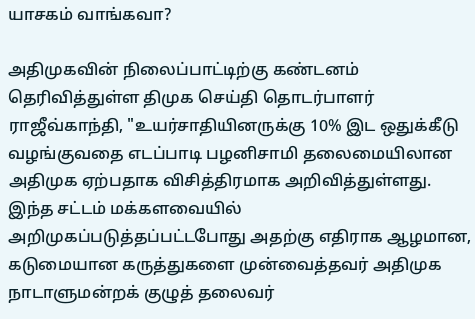யாசகம் வாங்கவா?

அதிமுகவின் நிலைப்பாட்டிற்கு கண்டனம் தெரிவித்துள்ள திமுக செய்தி தொடர்பாளர் ராஜீவ்காந்தி, "உயர்சாதியினருக்கு 10% இட ஒதுக்கீடு வழங்குவதை எடப்பாடி பழனிசாமி தலைமையிலான அதிமுக ஏற்பதாக விசித்திரமாக அறிவித்துள்ளது. இந்த சட்டம் மக்களவையில் அறிமுகப்படுத்தப்பட்டபோது அதற்கு எதிராக ஆழமான, கடுமையான கருத்துகளை முன்வைத்தவர் அதிமுக நாடாளுமன்றக் குழுத் தலைவர்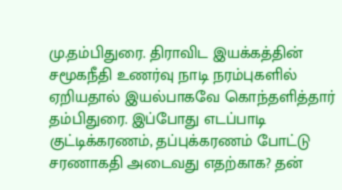மு.தம்பிதுரை. திராவிட இயக்கத்தின் சமூகநீதி உணர்வு நாடி நரம்புகளில் ஏறியதால் இயல்பாகவே கொந்தளித்தார் தம்பிதுரை. இப்போது எடப்பாடி குட்டிக்கரணம், தப்புக்கரணம் போட்டு சரணாகதி அடைவது எதற்காக? தன்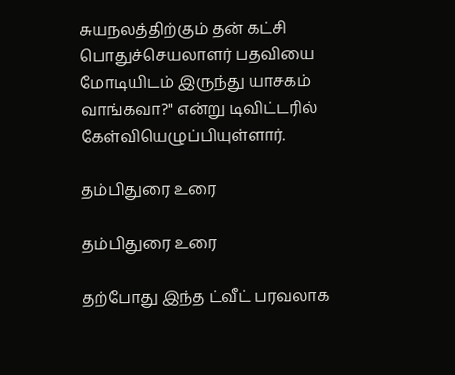சுயநலத்திற்கும் தன் கட்சி பொதுச்செயலாளர் பதவியை மோடியிடம் இருந்து யாசகம் வாங்கவா?" என்று டிவிட்டரில் கேள்வியெழுப்பியுள்ளார்.

தம்பிதுரை உரை

தம்பிதுரை உரை

தற்போது இந்த ட்வீட் பரவலாக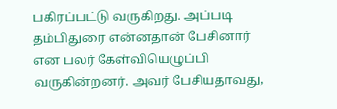பகிரப்பட்டு வருகிறது. அப்படி தம்பிதுரை என்னதான் பேசினார் என பலர் கேள்வியெழுப்பி வருகின்றனர். அவர் பேசியதாவது,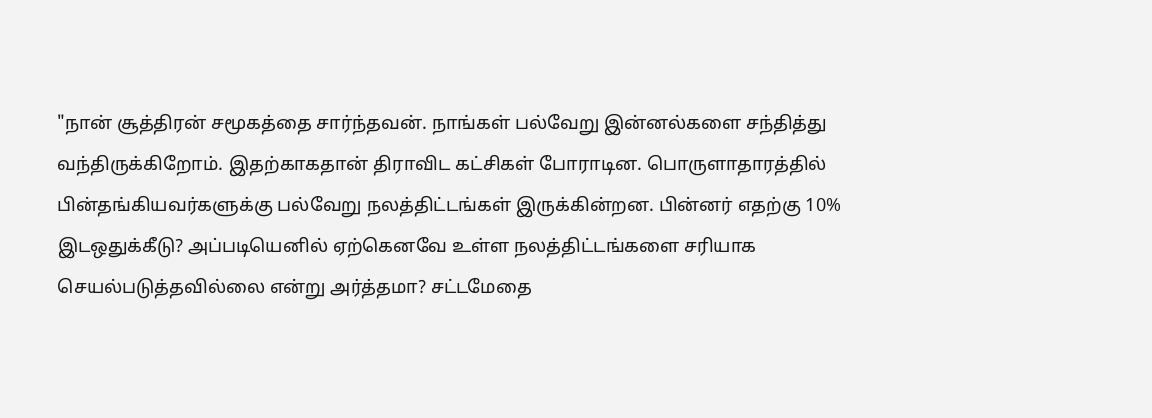"நான் சூத்திரன் சமூகத்தை சார்ந்தவன். நாங்கள் பல்வேறு இன்னல்களை சந்தித்து வந்திருக்கிறோம். இதற்காகதான் திராவிட கட்சிகள் போராடின. பொருளாதாரத்தில் பின்தங்கியவர்களுக்கு பல்வேறு நலத்திட்டங்கள் இருக்கின்றன. பின்னர் எதற்கு 10% இடஒதுக்கீடு? அப்படியெனில் ஏற்கெனவே உள்ள நலத்திட்டங்களை சரியாக செயல்படுத்தவில்லை என்று அர்த்தமா? சட்டமேதை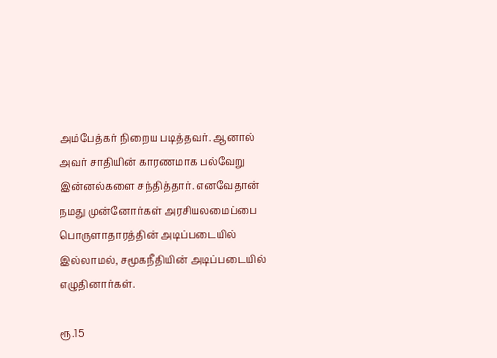அம்பேத்கர் நிறைய படித்தவர். ஆனால் அவர் சாதியின் காரணமாக பல்வேறு இன்னல்களை சந்தித்தார். எனவேதான் நமது முன்னோர்கள் அரசியலமைப்பை பொருளாதாரத்தின் அடிப்படையில் இல்லாமல், சமூகநீதியின் அடிப்படையில் எழுதினார்கள்.

ரூ.15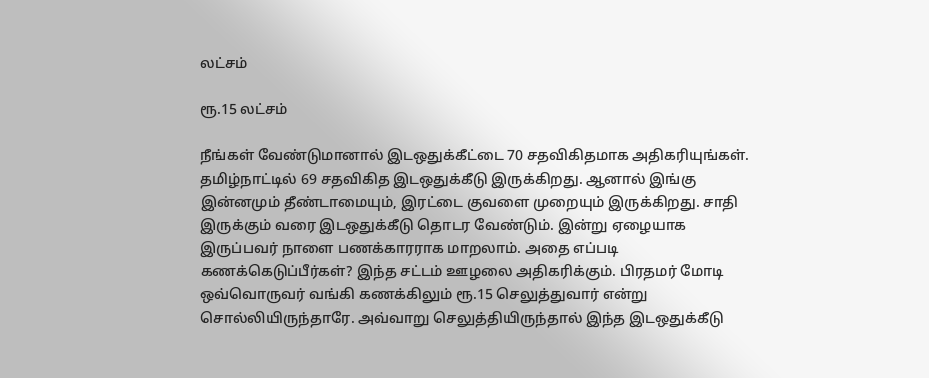லட்சம்

ரூ.15 லட்சம்

நீங்கள் வேண்டுமானால் இடஒதுக்கீட்டை 70 சதவிகிதமாக அதிகரியுங்கள். தமிழ்நாட்டில் 69 சதவிகித இடஒதுக்கீடு இருக்கிறது. ஆனால் இங்கு இன்னமும் தீண்டாமையும், இரட்டை குவளை முறையும் இருக்கிறது. சாதி இருக்கும் வரை இடஒதுக்கீடு தொடர வேண்டும். இன்று ஏழையாக இருப்பவர் நாளை பணக்காரராக மாறலாம். அதை எப்படி கணக்கெடுப்பீர்கள்? இந்த சட்டம் ஊழலை அதிகரிக்கும். பிரதமர் மோடி ஒவ்வொருவர் வங்கி கணக்கிலும் ரூ.15 செலுத்துவார் என்று சொல்லியிருந்தாரே. அவ்வாறு செலுத்தியிருந்தால் இந்த இடஒதுக்கீடு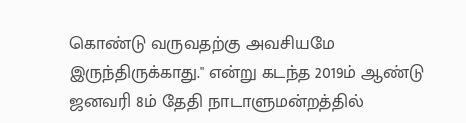கொண்டு வருவதற்கு அவசியமே இருந்திருக்காது." என்று கடந்த 2019ம் ஆண்டு ஜனவரி 8ம் தேதி நாடாளுமன்றத்தில்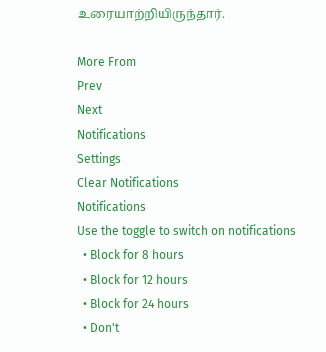உரையாற்றியிருந்தார்.

More From
Prev
Next
Notifications
Settings
Clear Notifications
Notifications
Use the toggle to switch on notifications
  • Block for 8 hours
  • Block for 12 hours
  • Block for 24 hours
  • Don't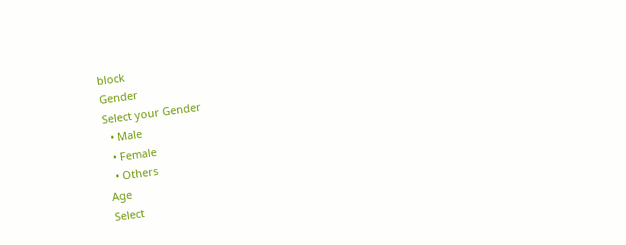block
Gender
Select your Gender
  • Male
  • Female
  • Others
Age
Select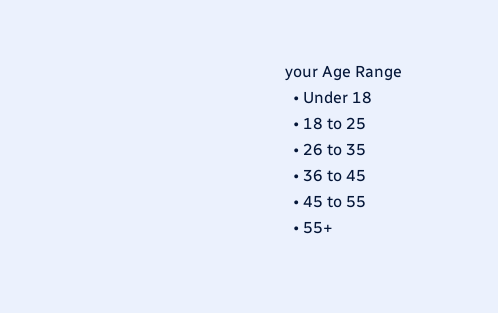your Age Range
  • Under 18
  • 18 to 25
  • 26 to 35
  • 36 to 45
  • 45 to 55
  • 55+